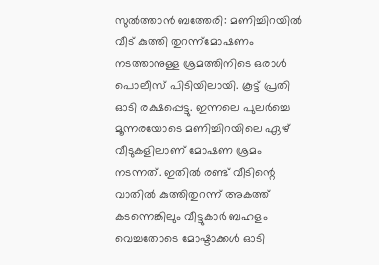സുൽത്താൻ ബത്തേരി: മണിച്ചിറയിൽ വീട് കുത്തി തുറന്ന്മോഷണം നടത്താനുള്ള ശ്രമത്തിനിടെ ഒരാൾ പൊലീസ് പിടിയിലായി. കൂട്ട് പ്രതി ഓടി രക്ഷപ്പെട്ടു. ഇന്നലെ പുലർച്ചെ മൂന്നരയോടെ മണിച്ചിറയിലെ ഏഴ് വീടുകളിലാണ് മോഷണ ശ്രമം നടന്നത്. ഇതിൽ രണ്ട് വീടിന്റെ വാതിൽ കുത്തിതുറന്ന് അകത്ത് കടന്നെങ്കിലും വീട്ടുകാർ ബഹളം വെച്ചതോടെ മോഷ്ടാക്കൾ ഓടി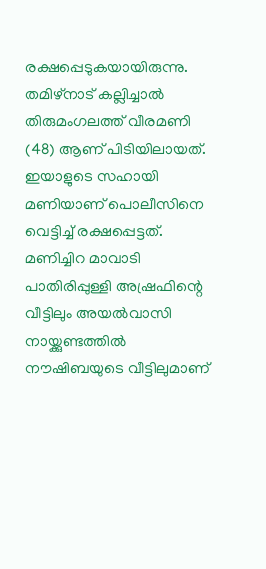രക്ഷപ്പെടുകയായിരുന്നു. തമിഴ്നാട് കല്ലിച്ചാൽ തിരുമംഗലത്ത് വീരമണി (48) ആണ് പിടിയിലായത്. ഇയാളുടെ സഹായി മണിയാണ് പൊലീസിനെ വെട്ടിച്ച് രക്ഷപ്പെട്ടത്.
മണിച്ചിറ മാവാടി പാതിരിപ്പുള്ളി അഷ്രഫിന്റെ വീട്ടിലും അയൽവാസി നായ്ക്കുണ്ടത്തിൽ നൗഷിബയുടെ വീട്ടിലുമാണ്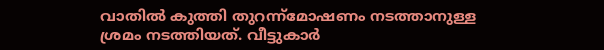വാതിൽ കുത്തി തുറന്ന്മോഷണം നടത്താനുള്ള ശ്രമം നടത്തിയത്. വീട്ടുകാർ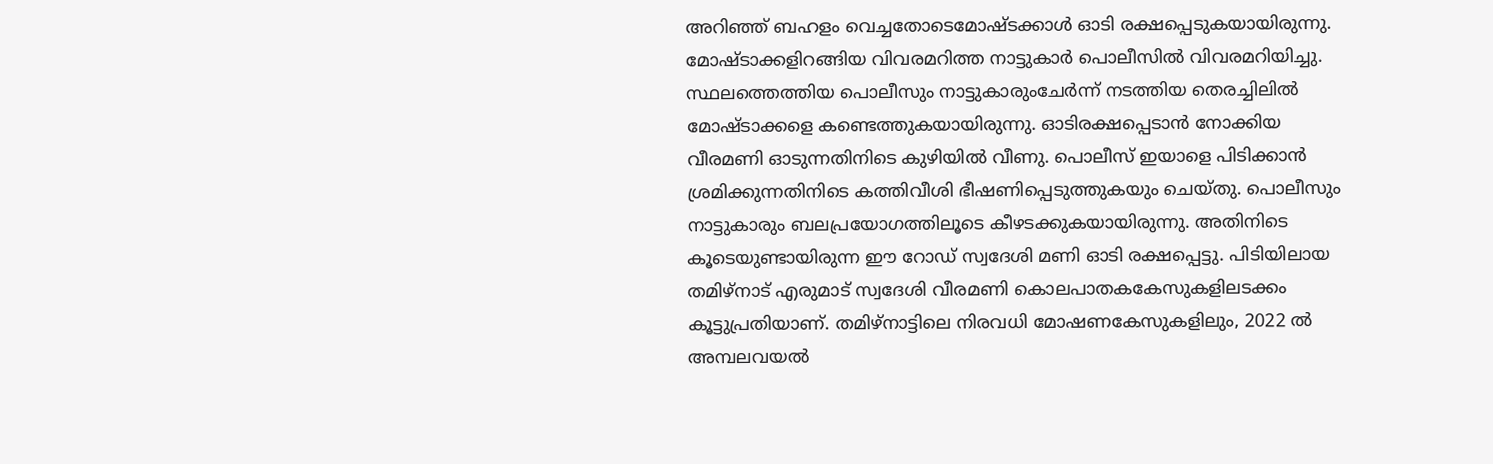അറിഞ്ഞ് ബഹളം വെച്ചതോടെമോഷ്ടക്കാൾ ഓടി രക്ഷപ്പെടുകയായിരുന്നു. മോഷ്ടാക്കളിറങ്ങിയ വിവരമറിത്ത നാട്ടുകാർ പൊലീസിൽ വിവരമറിയിച്ചു. സ്ഥലത്തെത്തിയ പൊലീസും നാട്ടുകാരുംചേർന്ന് നടത്തിയ തെരച്ചിലിൽ മോഷ്ടാക്കളെ കണ്ടെത്തുകയായിരുന്നു. ഓടിരക്ഷപ്പെടാൻ നോക്കിയ വീരമണി ഓടുന്നതിനിടെ കുഴിയിൽ വീണു. പൊലീസ് ഇയാളെ പിടിക്കാൻ ശ്രമിക്കുന്നതിനിടെ കത്തിവീശി ഭീഷണിപ്പെടുത്തുകയും ചെയ്തു. പൊലീസും നാട്ടുകാരും ബലപ്രയോഗത്തിലൂടെ കീഴടക്കുകയായിരുന്നു. അതിനിടെ കൂടെയുണ്ടായിരുന്ന ഈ റോഡ് സ്വദേശി മണി ഓടി രക്ഷപ്പെട്ടു. പിടിയിലായ തമിഴ്നാട് എരുമാട് സ്വദേശി വീരമണി കൊലപാതകകേസുകളിലടക്കം കൂട്ടുപ്രതിയാണ്. തമിഴ്നാട്ടിലെ നിരവധി മോഷണകേസുകളിലും, 2022 ൽ അമ്പലവയൽ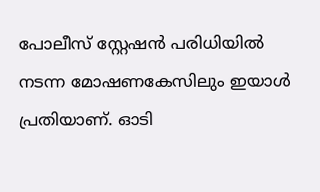പോലീസ് സ്റ്റേഷൻ പരിധിയിൽ നടന്ന മോഷണകേസിലും ഇയാൾ പ്രതിയാണ്. ഓടി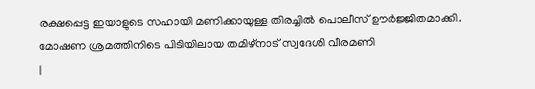രക്ഷപ്പെട്ട ഇയാളുടെ സഹായി മണിക്കായുള്ള തിരച്ചിൽ പൊലീസ് ഊർജ്ജിതമാക്കി.
മോഷണ ശ്രമത്തിനിടെ പിടിയിലായ തമിഴ്നാട് സ്വദേശി വീരമണി
|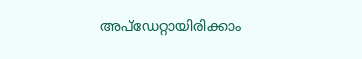അപ്ഡേറ്റായിരിക്കാം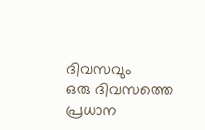ദിവസവും
ഒരു ദിവസത്തെ പ്രധാന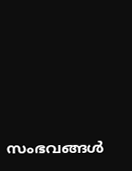സംഭവങ്ങൾ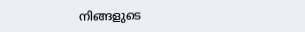നിങ്ങളുടെ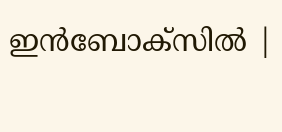ഇൻബോക്സിൽ |